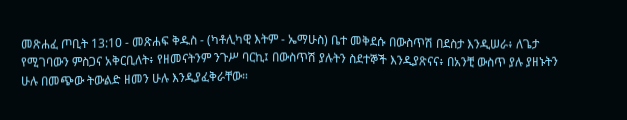መጽሐፈ ጦቢት 13:10 - መጽሐፍ ቅዱስ - (ካቶሊካዊ እትም - ኤማሁስ) ቤተ መቅደሱ በውስጥሽ በደስታ እንዲሠራ፥ ለጌታ የሚገባውን ምስጋና አቅርቢለት፥ የዘመናትንም ንጉሥ ባርኪ፤ በውስጥሽ ያሉትን ስደተኞች እንዲያጽናና፥ በአንቺ ውስጥ ያሉ ያዘኑትን ሁሉ በመጭው ትውልድ ዘመን ሁሉ እንዲያፈቅራቸው።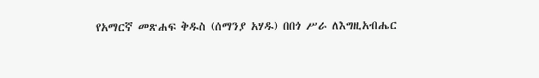የአማርኛ መጽሐፍ ቅዱስ (ሰማንያ አሃዱ) በበጎ ሥራ ለእግዚአብሔር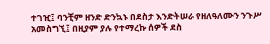ተገዢ፤ ባንቺም ዘንድ ድንኳኑ በደስታ እንድትሠራ የዘለዓለሙን ንጉሥ አመስግኚ፤ በዚያም ያሉ የተማረኩ ሰዎች ደስ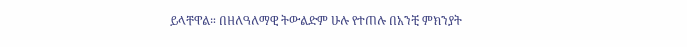ይላቸዋል። በዘለዓለማዊ ትውልድም ሁሉ የተጠሉ በአንቺ ምክንያት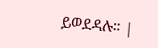ይወደዳሉ። |